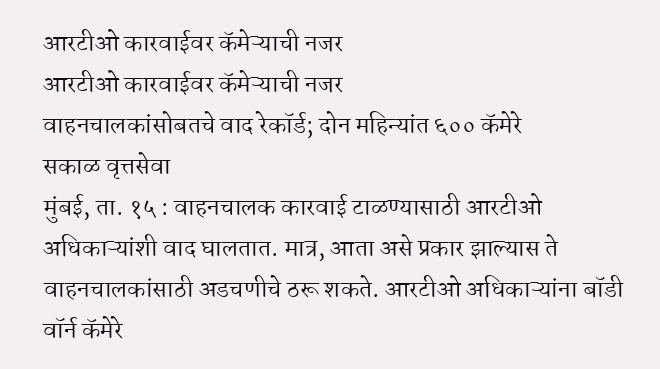आरटीओ कारवाईवर कॅमेऱ्याची नजर
आरटीओ कारवाईवर कॅमेऱ्याची नजर
वाहनचालकांसोबतचे वाद रेकॉर्ड; दोन महिन्यांत ६०० कॅमेरे
सकाळ वृत्तसेवा
मुंबई, ता. १५ : वाहनचालक कारवाई टाळण्यासाठी आरटीओ अधिकाऱ्यांशी वाद घालतात. मात्र, आता असे प्रकार झाल्यास ते वाहनचालकांसाठी अडचणीचे ठरू शकते. आरटीओ अधिकाऱ्यांना बॉडी वॉर्न कॅमेरे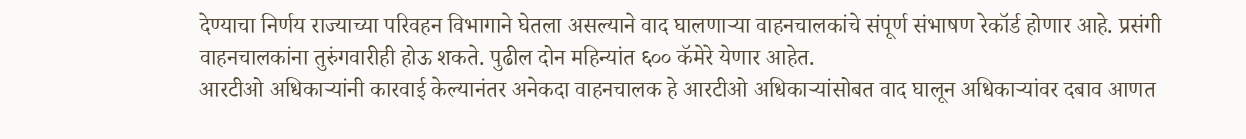देण्याचा निर्णय राज्याच्या परिवहन विभागाने घेतला असल्याने वाद घालणाऱ्या वाहनचालकांचे संपूर्ण संभाषण रेकॉर्ड होणार आहे. प्रसंगी वाहनचालकांना तुरुंगवारीही होऊ शकते. पुढील दोन महिन्यांत ६०० कॅमेरे येणार आहेत.
आरटीओ अधिकाऱ्यांनी कारवाई केल्यानंतर अनेकदा वाहनचालक हे आरटीओ अधिकाऱ्यांसोबत वाद घालून अधिकाऱ्यांवर दबाव आणत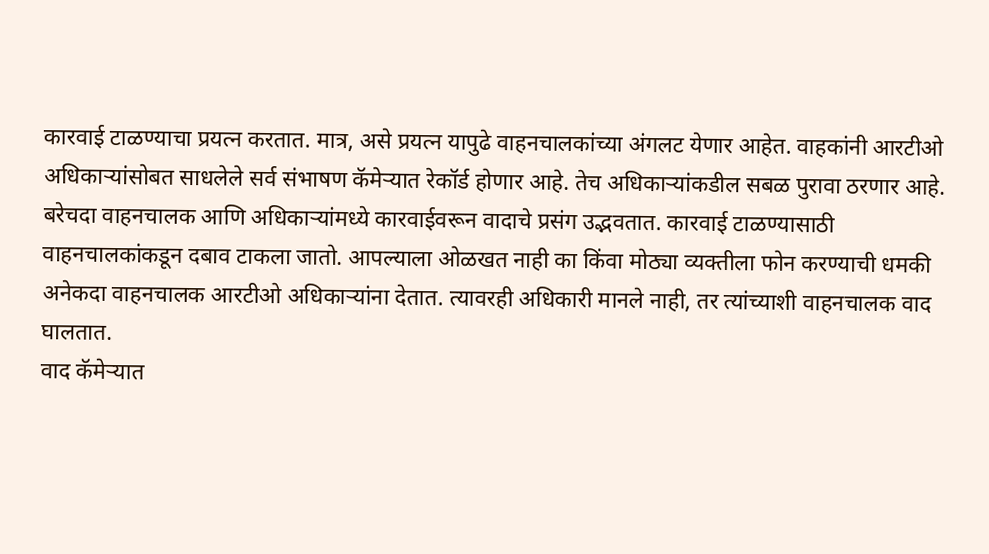कारवाई टाळण्याचा प्रयत्न करतात. मात्र, असे प्रयत्न यापुढे वाहनचालकांच्या अंगलट येणार आहेत. वाहकांनी आरटीओ अधिकाऱ्यांसोबत साधलेले सर्व संभाषण कॅमेऱ्यात रेकॉर्ड होणार आहे. तेच अधिकाऱ्यांकडील सबळ पुरावा ठरणार आहे.
बरेचदा वाहनचालक आणि अधिकाऱ्यांमध्ये कारवाईवरून वादाचे प्रसंग उद्भवतात. कारवाई टाळण्यासाठी वाहनचालकांकडून दबाव टाकला जातो. आपल्याला ओळखत नाही का किंवा मोठ्या व्यक्तीला फोन करण्याची धमकी अनेकदा वाहनचालक आरटीओ अधिकाऱ्यांना देतात. त्यावरही अधिकारी मानले नाही, तर त्यांच्याशी वाहनचालक वाद घालतात.
वाद कॅमेऱ्यात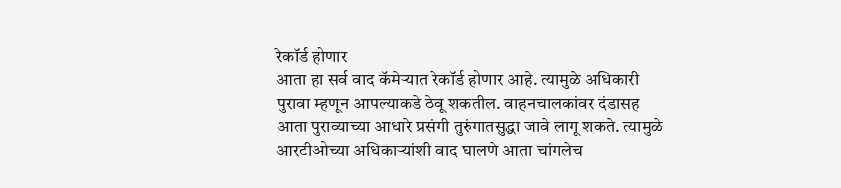रेकॉर्ड होणार
आता हा सर्व वाद कॅमेऱ्यात रेकॉर्ड होणार आहे. त्यामुळे अधिकारी पुरावा म्हणून आपल्याकडे ठेवू शकतील. वाहनचालकांवर दंडासह आता पुराव्याच्या आधारे प्रसंगी तुरुंगातसुद्धा जावे लागू शकते. त्यामुळे आरटीओच्या अधिकाऱ्यांशी वाद घालणे आता चांगलेच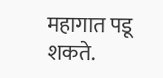महागात पडू शकते.